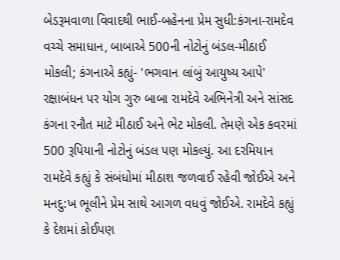બેડરૂમવાળા વિવાદથી ભાઈ-બહેનના પ્રેમ સુધી:કંગના-રામદેવ વચ્ચે સમાધાન, બાબાએ 500ની નોટોનું બંડલ-મીઠાઈ મોકલી; કંગનાએ કહ્યું- 'ભગવાન લાંબું આયુષ્ય આપે'
રક્ષાબંધન પર યોગ ગુરુ બાબા રામદેવે અભિનેત્રી અને સાંસદ કંગના રનૌત માટે મીઠાઈ અને ભેટ મોકલી. તેમણે એક કવરમાં 500 રૂપિયાની નોટોનું બંડલ પણ મોકલ્યું. આ દરમિયાન રામદેવે કહ્યું કે સંબંધોમાં મીઠાશ જળવાઈ રહેવી જોઈએ અને મનદુ:ખ ભૂલીને પ્રેમ સાથે આગળ વધવું જોઈએ. રામદેવે કહ્યું કે દેશમાં કોઈપણ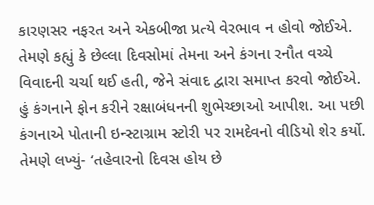કારણસર નફરત અને એકબીજા પ્રત્યે વેરભાવ ન હોવો જોઈએ. તેમણે કહ્યું કે છેલ્લા દિવસોમાં તેમના અને કંગના રનૌત વચ્ચે વિવાદની ચર્ચા થઈ હતી, જેને સંવાદ દ્વારા સમાપ્ત કરવો જોઈએ. હું કંગનાને ફોન કરીને રક્ષાબંધનની શુભેચ્છાઓ આપીશ. આ પછી કંગનાએ પોતાની ઇન્સ્ટાગ્રામ સ્ટોરી પર રામદેવનો વીડિયો શેર કર્યો. તેમણે લખ્યું- ‘તહેવારનો દિવસ હોય છે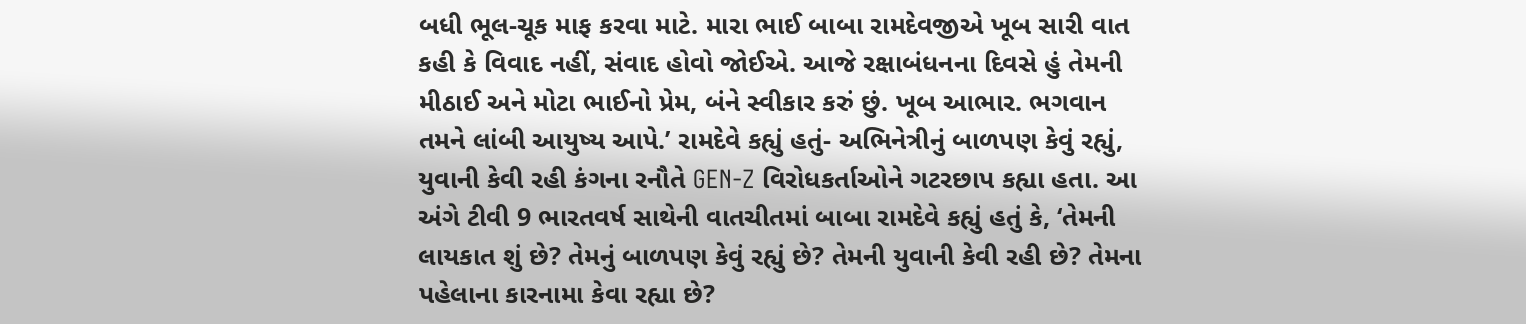બધી ભૂલ-ચૂક માફ કરવા માટે. મારા ભાઈ બાબા રામદેવજીએ ખૂબ સારી વાત કહી કે વિવાદ નહીં, સંવાદ હોવો જોઈએ. આજે રક્ષાબંધનના દિવસે હું તેમની મીઠાઈ અને મોટા ભાઈનો પ્રેમ, બંને સ્વીકાર કરું છું. ખૂબ આભાર. ભગવાન તમને લાંબી આયુષ્ય આપે.’ રામદેવે કહ્યું હતું- અભિનેત્રીનું બાળપણ કેવું રહ્યું, યુવાની કેવી રહી કંગના રનૌતે GEN-Z વિરોધકર્તાઓને ગટરછાપ કહ્યા હતા. આ અંગે ટીવી 9 ભારતવર્ષ સાથેની વાતચીતમાં બાબા રામદેવે કહ્યું હતું કે, ‘તેમની લાયકાત શું છે? તેમનું બાળપણ કેવું રહ્યું છે? તેમની યુવાની કેવી રહી છે? તેમના પહેલાના કારનામા કેવા રહ્યા છે?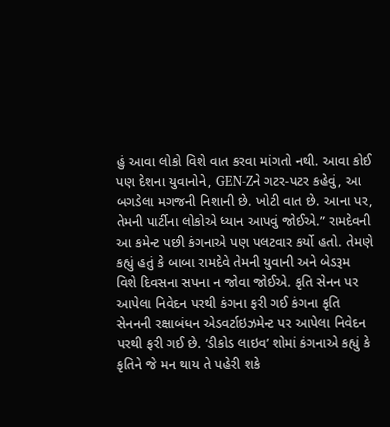હું આવા લોકો વિશે વાત કરવા માંગતો નથી. આવા કોઈ પણ દેશના યુવાનોને, GEN-Zને ગટર-પટર કહેવું, આ બગડેલા મગજની નિશાની છે. ખોટી વાત છે. આના પર, તેમની પાર્ટીના લોકોએ ધ્યાન આપવું જોઈએ.” રામદેવની આ કમેન્ટ પછી કંગનાએ પણ પલટવાર કર્યો હતો. તેમણે કહ્યું હતું કે બાબા રામદેવે તેમની યુવાની અને બેડરૂમ વિશે દિવસના સપના ન જોવા જોઈએ. કૃતિ સેનન પર આપેલા નિવેદન પરથી કંગના ફરી ગઈ કંગના કૃતિ સેનનની રક્ષાબંધન એડવર્ટાઇઝમેન્ટ પર આપેલા નિવેદન પરથી ફરી ગઈ છે. ‘ડીકોડ લાઇવ’ શોમાં કંગનાએ કહ્યું કે કૃતિને જે મન થાય તે પહેરી શકે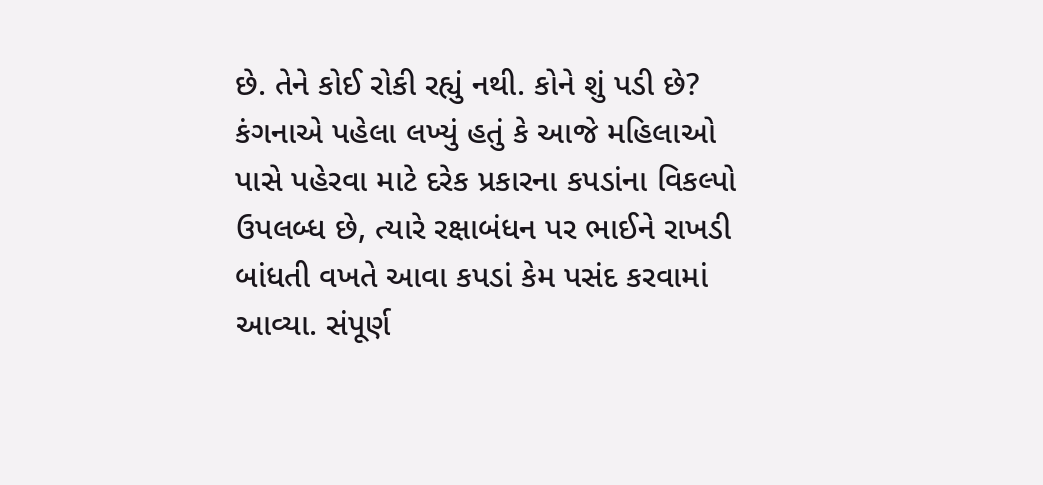છે. તેને કોઈ રોકી રહ્યું નથી. કોને શું પડી છે? કંગનાએ પહેલા લખ્યું હતું કે આજે મહિલાઓ પાસે પહેરવા માટે દરેક પ્રકારના કપડાંના વિકલ્પો ઉપલબ્ધ છે, ત્યારે રક્ષાબંધન પર ભાઈને રાખડી બાંધતી વખતે આવા કપડાં કેમ પસંદ કરવામાં આવ્યા. સંપૂર્ણ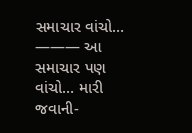સમાચાર વાંચો… ——— આ સમાચાર પણ વાંચો… મારી જવાની-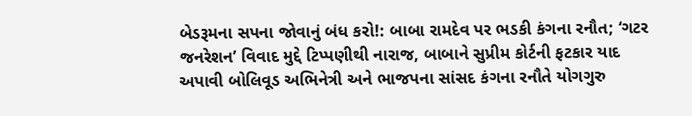બેડરૂમના સપના જોવાનું બંધ કરો!: બાબા રામદેવ પર ભડકી કંગના રનૌત; ‘ગટર જનરેશન’ વિવાદ મુદ્દે ટિપ્પણીથી નારાજ, બાબાને સુપ્રીમ કોર્ટની ફટકાર યાદ અપાવી બોલિવૂડ અભિનેત્રી અને ભાજપના સાંસદ કંગના રનૌતે યોગગુરુ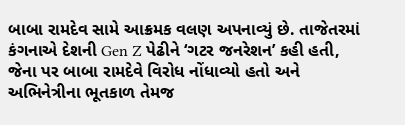બાબા રામદેવ સામે આક્રમક વલણ અપનાવ્યું છે. તાજેતરમાં કંગનાએ દેશની Gen Z પેઢીને ‘ગટર જનરેશન’ કહી હતી, જેના પર બાબા રામદેવે વિરોધ નોંધાવ્યો હતો અને અભિનેત્રીના ભૂતકાળ તેમજ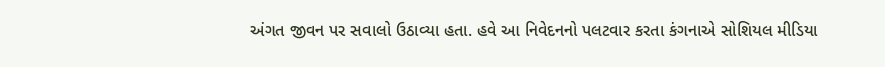અંગત જીવન પર સવાલો ઉઠાવ્યા હતા. હવે આ નિવેદનનો પલટવાર કરતા કંગનાએ સોશિયલ મીડિયા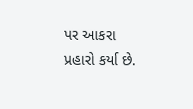પર આકરા પ્રહારો કર્યા છે.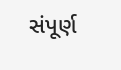સંપૂર્ણ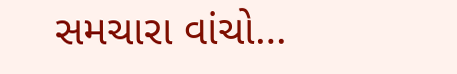સમચારા વાંચો…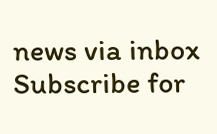news via inbox
Subscribe for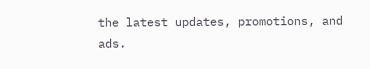the latest updates, promotions, and ads.